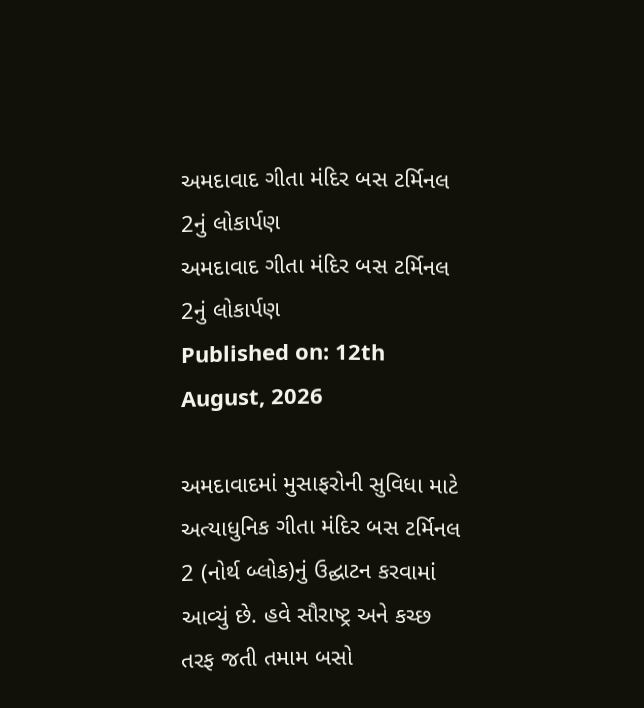અમદાવાદ ગીતા મંદિર બસ ટર્મિનલ 2નું લોકાર્પણ
અમદાવાદ ગીતા મંદિર બસ ટર્મિનલ 2નું લોકાર્પણ
Published on: 12th August, 2026

અમદાવાદમાં મુસાફરોની સુવિધા માટે અત્યાધુનિક ગીતા મંદિર બસ ટર્મિનલ 2 (નોર્થ બ્લોક)નું ઉદ્ઘાટન કરવામાં આવ્યું છે. હવે સૌરાષ્ટ્ર અને કચ્છ તરફ જતી તમામ બસો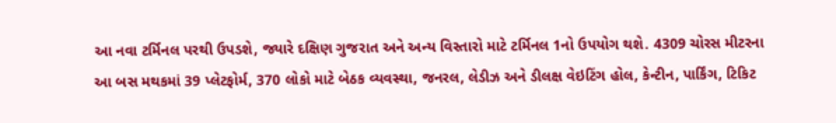આ નવા ટર્મિનલ પરથી ઉપડશે, જ્યારે દક્ષિણ ગુજરાત અને અન્ય વિસ્તારો માટે ટર્મિનલ 1નો ઉપયોગ થશે. 4309 ચોરસ મીટરના આ બસ મથકમાં 39 પ્લેટફોર્મ, 370 લોકો માટે બેઠક વ્યવસ્થા, જનરલ, લેડીઝ અને ડીલક્ષ વેઇટિંગ હોલ, કેન્ટીન, પાર્કિંગ, ટિકિટ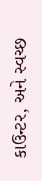કાઉન્ટર, અને સ્વચ્છ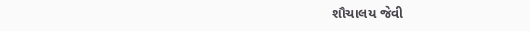શૌચાલય જેવી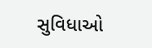સુવિધાઓ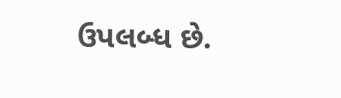ઉપલબ્ધ છે.